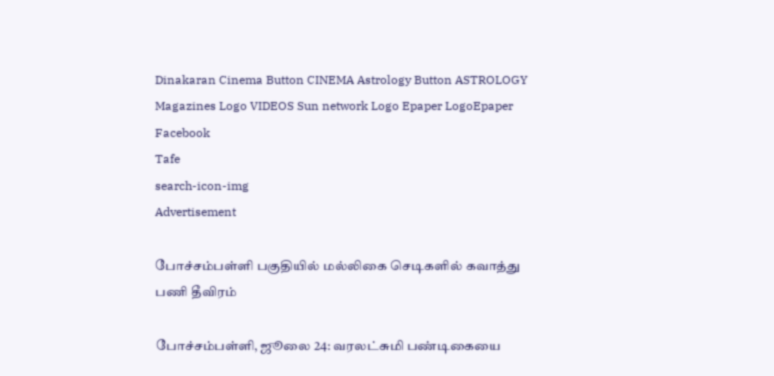Dinakaran Cinema Button CINEMA Astrology Button ASTROLOGY  Magazines Logo VIDEOS Sun network Logo Epaper LogoEpaper Facebook
Tafe
search-icon-img
Advertisement

போச்சம்பள்ளி பகுதியில் மல்லிகை செடிகளில் கவாத்து பணி தீவிரம்

போச்சம்பள்ளி, ஜூலை 24: வரலட்சுமி பண்டிகையை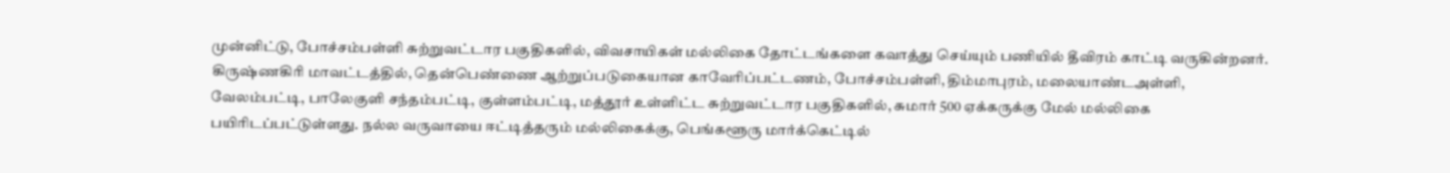முன்னிட்டு, போச்சம்பள்ளி சுற்றுவட்டார பகுதிகளில், விவசாயிகள் மல்லிகை தோட்டங்களை கவாத்து செய்யும் பணியில் தீவிரம் காட்டி வருகின்றனர். கிருஷ்ணகிரி மாவட்டத்தில், தென்பெண்ணை ஆற்றுப்படுகையான காவேரிப்பட்டணம், போச்சம்பள்ளி, திம்மாபுரம், மலையாண்டஅள்ளி, வேலம்பட்டி, பாலேகுளி சந்தம்பட்டி, குள்ளம்பட்டி, மத்தூர் உள்ளிட்ட சுற்றுவட்டார பகுதிகளில், சுமார் 500 ஏக்கருக்கு மேல் மல்லிகை பயிரிடப்பட்டுள்ளது. நல்ல வருவாயை ஈட்டித்தரும் மல்லிகைக்கு, பெங்களூரு மார்க்கெட்டில்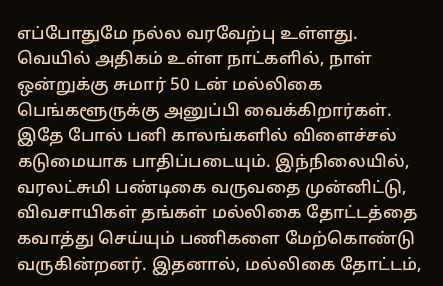எப்போதுமே நல்ல வரவேற்பு உள்ளது. வெயில் அதிகம் உள்ள நாட்களில், நாள் ஒன்றுக்கு சுமார் 50 டன் மல்லிகை பெங்களூருக்கு அனுப்பி வைக்கிறார்கள். இதே போல் பனி காலங்களில் விளைச்சல் கடுமையாக பாதிப்படையும். இந்நிலையில், வரலட்சுமி பண்டிகை வருவதை முன்னிட்டு, விவசாயிகள் தங்கள் மல்லிகை தோட்டத்தை கவாத்து செய்யும் பணிகளை மேற்கொண்டு வருகின்றனர். இதனால், மல்லிகை தோட்டம்,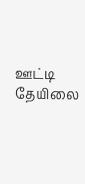ஊட்டி தேயிலை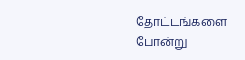தோட்டங்களை போன்று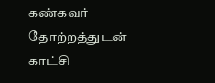கண்கவர் தோற்றத்துடன் காட்சி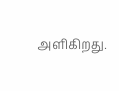அளிகிறது.